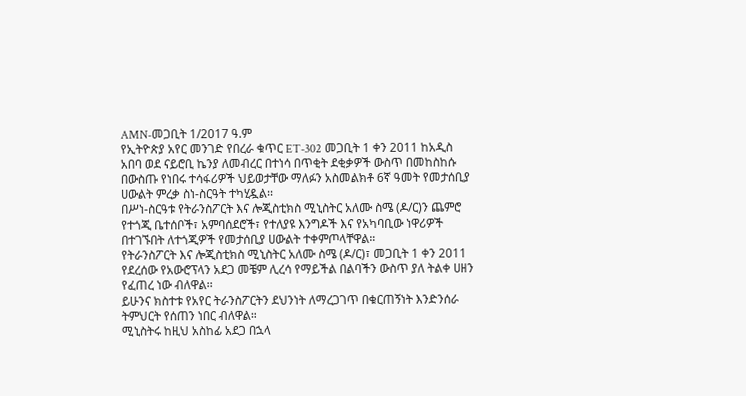AMN-መጋቢት 1/2017 ዓ.ም
የኢትዮጵያ አየር መንገድ የበረራ ቁጥር ET-302 መጋቢት 1 ቀን 2011 ከአዲስ አበባ ወደ ናይሮቢ ኬንያ ለመብረር በተነሳ በጥቂት ደቂቃዎች ውስጥ በመከስከሱ በውስጡ የነበሩ ተሳፋሪዎች ህይወታቸው ማለፉን አስመልክቶ 6ኛ ዓመት የመታሰቢያ ሀውልት ምረቃ ስነ-ስርዓት ተካሂዷል፡፡
በሥነ-ስርዓቱ የትራንስፖርት እና ሎጂስቲክስ ሚኒስትር አለሙ ስሜ (ዶ/ር)ን ጨምሮ የተጎጂ ቤተሰቦች፣ አምባሰደሮች፣ የተለያዩ እንግዶች እና የአካባቢው ነዋሪዎች በተገኙበት ለተጎጂዎች የመታሰቢያ ሀውልት ተቀምጦላቸዋል።
የትራንስፖርት እና ሎጂስቲክስ ሚኒስትር አለሙ ስሜ (ዶ/ር)፣ መጋቢት 1 ቀን 2011 የደረሰው የአውሮፕላን አደጋ መቼም ሊረሳ የማይችል በልባችን ውስጥ ያለ ትልቀ ሀዘን የፈጠረ ነው ብለዋል፡፡
ይሁንና ክስተቱ የአየር ትራንስፖርትን ደህንነት ለማረጋገጥ በቁርጠኝነት እንድንሰራ ትምህርት የሰጠን ነበር ብለዋል።
ሚኒስትሩ ከዚህ አስከፊ አደጋ በኋላ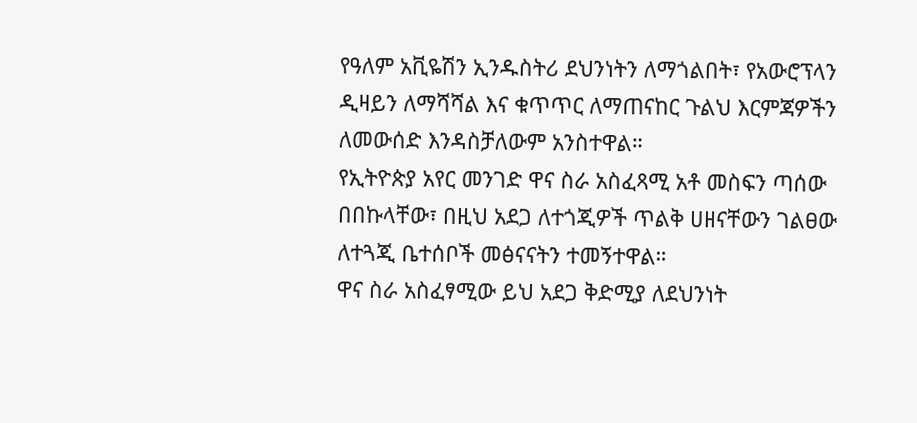የዓለም አቪዬሽን ኢንዱስትሪ ደህንነትን ለማጎልበት፣ የአውሮፕላን ዲዛይን ለማሻሻል እና ቁጥጥር ለማጠናከር ጉልህ እርምጃዎችን ለመውሰድ እንዳስቻለውም አንስተዋል።
የኢትዮጵያ አየር መንገድ ዋና ስራ አስፈጻሚ አቶ መስፍን ጣሰው በበኩላቸው፣ በዚህ አደጋ ለተጎጂዎች ጥልቅ ሀዘናቸውን ገልፀው ለተጓጂ ቤተሰቦች መፅናናትን ተመኝተዋል።
ዋና ስራ አስፈፃሚው ይህ አደጋ ቅድሚያ ለደህንነት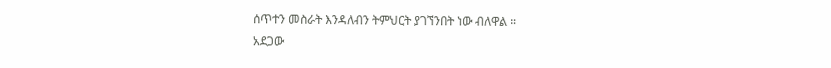ሰጥተን መስራት እንዳለብን ትምህርት ያገኘንበት ነው ብለዋል ።
አደጋው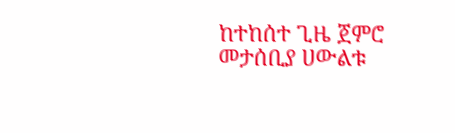ከተከሰተ ጊዜ ጀምሮ መታሰቢያ ሀውልቱ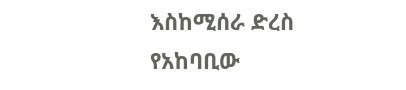እስከሚሰራ ድረስ የአከባቢው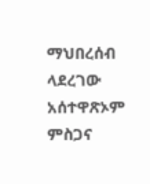ማህበረሰብ ላደረገው አሰተዋጽኦም ምስጋና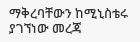ማቅረባቸውን ከሚኒስቴሩ ያገኘነው መረጃ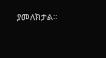ያመለክታል።